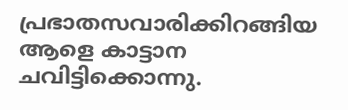പ്രഭാതസവാരിക്കിറങ്ങിയ ആളെ കാട്ടാന ചവിട്ടിക്കൊന്നു.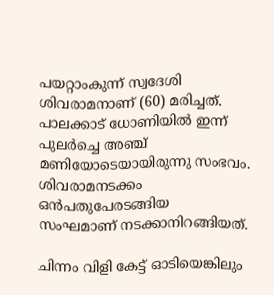പയറ്റാംകുന്ന് സ്വദേശി ശിവരാമനാണ് (60) മരിച്ചത്. പാലക്കാട് ധോണിയില്‍ ഇന്ന് പുലര്‍ച്ചെ അഞ്ച് മണിയോടെയായിരുന്നു സംഭവം. ശിവരാമനടക്കം ഒന്‍പതുപേരടങ്ങിയ സംഘമാണ് നടക്കാനിറങ്ങിയത്.

ചിന്നം വിളി കേട്ട് ഓടിയെങ്കിലും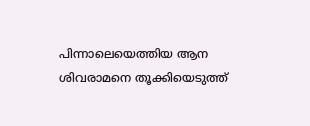പിന്നാലെയെത്തിയ ആന ശിവരാമനെ തൂക്കിയെടുത്ത്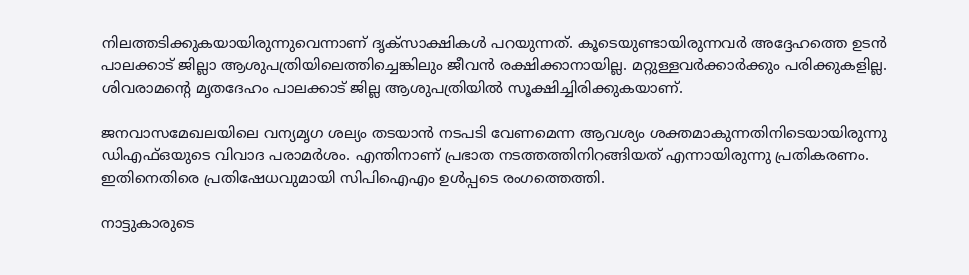നിലത്തടിക്കുകയായിരുന്നുവെന്നാണ് ദൃക്സാക്ഷികള്‍ പറയുന്നത്. കൂടെയുണ്ടായിരുന്നവര്‍ അദ്ദേഹത്തെ ഉടന്‍ പാലക്കാട് ജില്ലാ ആശുപത്രിയിലെത്തിച്ചെങ്കിലും ജീവന്‍ രക്ഷിക്കാനായില്ല. മറ്റുള്ളവര്‍ക്കാര്‍ക്കും പരിക്കുകളില്ല. ശിവരാമന്റെ മൃതദേഹം പാലക്കാട് ജില്ല ആശുപത്രിയില്‍ സൂക്ഷിച്ചിരിക്കുകയാണ്.

ജനവാസമേഖലയിലെ വന്യമൃഗ ശല്യം തടയാന്‍ നടപടി വേണമെന്ന ആവശ്യം ശക്തമാകുന്നതിനിടെയായിരുന്നു ഡിഎഫ്ഒയുടെ വിവാദ പരാമര്‍ശം. എന്തിനാണ് പ്രഭാത നടത്തത്തിനിറങ്ങിയത് എന്നായിരുന്നു പ്രതികരണം. ഇതിനെതിരെ പ്രതിഷേധവുമായി സിപിഐഎം ഉള്‍പ്പടെ രംഗത്തെത്തി.

നാട്ടുകാരുടെ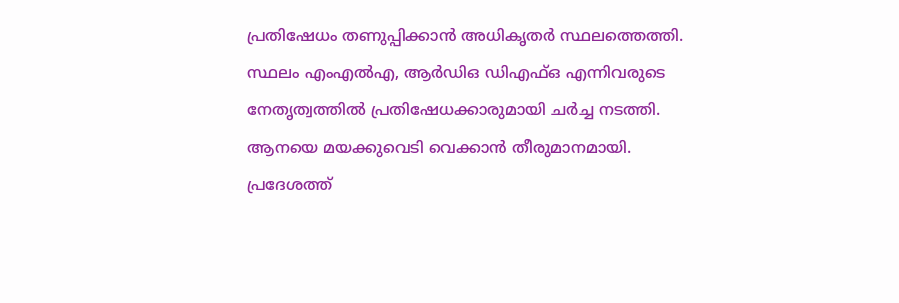പ്രതിഷേധം തണുപ്പിക്കാന്‍ അധികൃതര്‍ സ്ഥലത്തെത്തി. സ്ഥലം എംഎല്‍എ, ആര്‍ഡിഒ ഡിഎഫ്ഒ എന്നിവരുടെ നേതൃത്വത്തില്‍ പ്രതിഷേധക്കാരുമായി ചര്‍ച്ച നടത്തി. ആനയെ മയക്കുവെടി വെക്കാന്‍ തീരുമാനമായി. പ്രദേശത്ത്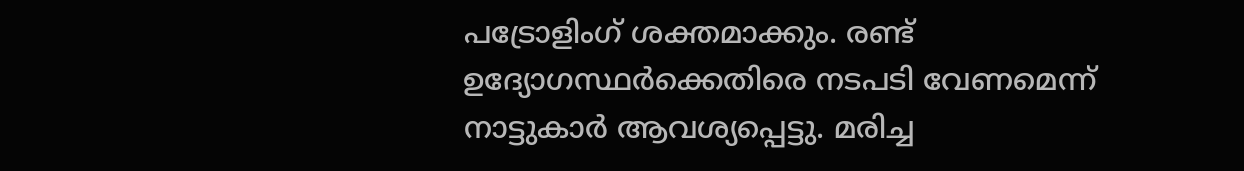പട്രോളിംഗ് ശക്തമാക്കും. രണ്ട് ഉദ്യോഗസ്ഥര്‍ക്കെതിരെ നടപടി വേണമെന്ന് നാട്ടുകാര്‍ ആവശ്യപ്പെട്ടു. മരിച്ച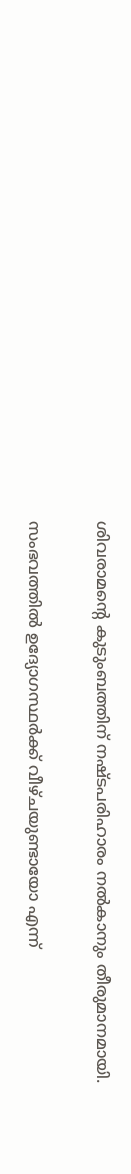ശിവരാമന്റെ കുടുംബത്തിന് നഷ്ടപരിഹാരം നല്‍കാനും തീരുമാനമായി.

സംഭവത്തില്‍ ഉദ്യോഗസ്ഥര്‍ക്ക് വീഴ്ചയുണ്ടായോ എന്ന്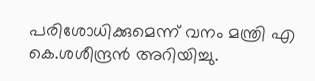പരിശോധിക്കുമെന്ന് വനം മന്ത്രി എ കെ.ശശീന്ദ്രന്‍ അറിയിച്ചു.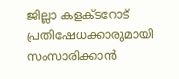ജില്ലാ കളക്ടറോട് പ്രതിഷേധക്കാരുമായി സംസാരിക്കാന്‍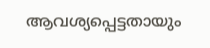ആവശ്യപ്പെട്ടതായും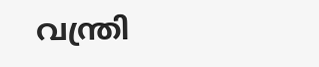വന്ത്രി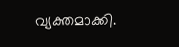വ്യക്തമാക്കി.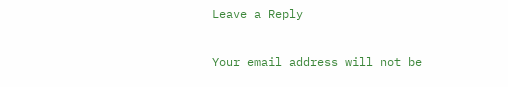Leave a Reply

Your email address will not be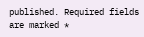published. Required fields are marked *